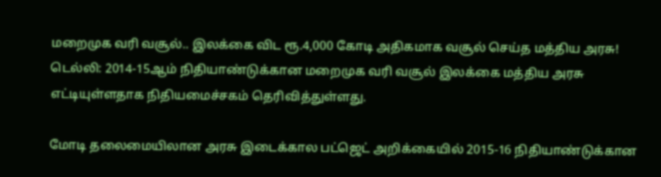மறைமுக வரி வசூல்.. இலக்கை விட ரூ.4,000 கோடி அதிகமாக வசூல் செய்த மத்திய அரசு!
டெல்லி: 2014-15ஆம் நிதியாண்டுக்கான மறைமுக வரி வசூல் இலக்கை மத்திய அரசு எட்டியுள்ளதாக நிதியமைச்சகம் தெரிவித்துள்ளது.

மோடி தலைமையிலான அரசு இடைக்கால பட்ஜெட் அறிக்கையில் 2015-16 நிதியாண்டுக்கான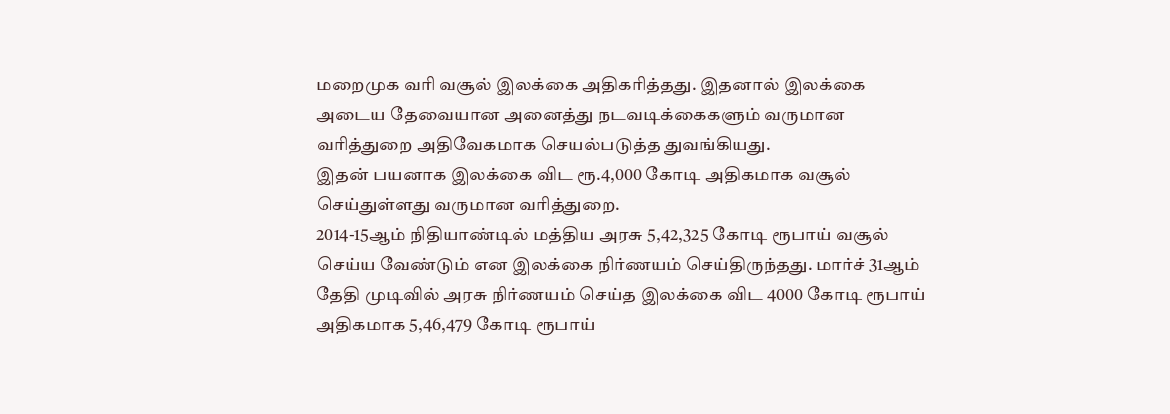மறைமுக வரி வசூல் இலக்கை அதிகரித்தது. இதனால் இலக்கை அடைய தேவையான அனைத்து நடவடிக்கைகளும் வருமான வரித்துறை அதிவேகமாக செயல்படுத்த துவங்கியது.
இதன் பயனாக இலக்கை விட ரூ.4,000 கோடி அதிகமாக வசூல் செய்துள்ளது வருமான வரித்துறை.
2014-15ஆம் நிதியாண்டில் மத்திய அரசு 5,42,325 கோடி ரூபாய் வசூல் செய்ய வேண்டும் என இலக்கை நிர்ணயம் செய்திருந்தது. மார்ச் 31ஆம் தேதி முடிவில் அரசு நிர்ணயம் செய்த இலக்கை விட 4000 கோடி ரூபாய் அதிகமாக 5,46,479 கோடி ரூபாய்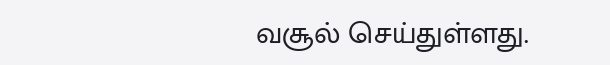வசூல் செய்துள்ளது.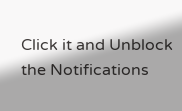Click it and Unblock the Notifications